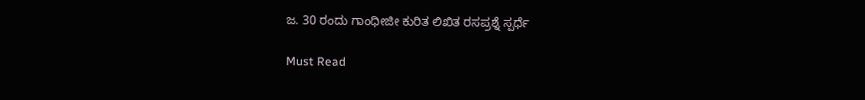ಜ. 30 ರಂದು ಗಾಂಧೀಜೀ ಕುರಿತ ಲಿಖಿತ ರಸಪ್ರಶ್ನೆ ಸ್ಪರ್ಧೆ

Must Read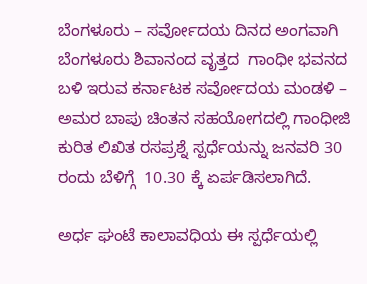ಬೆಂಗಳೂರು – ಸರ್ವೋದಯ ದಿನದ ಅಂಗವಾಗಿ  ಬೆಂಗಳೂರು ಶಿವಾನಂದ ವೃತ್ತದ  ಗಾಂಧೀ ಭವನದ ಬಳಿ ಇರುವ ಕರ್ನಾಟಕ ಸರ್ವೋದಯ ಮಂಡಳಿ – ಅಮರ ಬಾಪು ಚಿಂತನ ಸಹಯೋಗದಲ್ಲಿ ಗಾಂಧೀಜಿ ಕುರಿತ ಲಿಖಿತ ರಸಪ್ರಶ್ನೆ ಸ್ಪರ್ಧೆಯನ್ನು ಜನವರಿ 30 ರಂದು ಬೆಳಿಗ್ಗೆ  10.30 ಕ್ಕೆ ಏರ್ಪಡಿಸಲಾಗಿದೆ.

ಅರ್ಧ ಘಂಟೆ ಕಾಲಾವಧಿಯ ಈ ಸ್ಪರ್ಧೆಯಲ್ಲಿ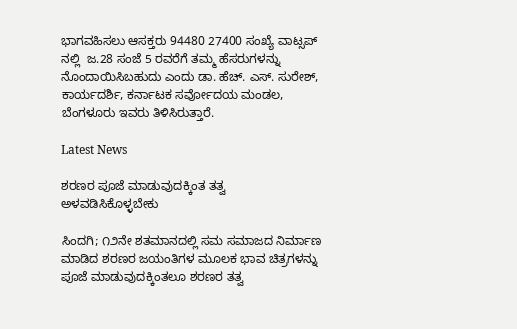ಭಾಗವಹಿಸಲು ಆಸಕ್ತರು 94480 27400 ಸಂಖ್ಯೆ ವಾಟ್ಸಪ್ ನಲ್ಲಿ  ಜ.28 ಸಂಜೆ 5 ರವರೆಗೆ ತಮ್ಮ ಹೆಸರುಗಳನ್ನು ನೊಂದಾಯಿಸಿಬಹುದು ಎಂದು ಡಾ. ಹೆಚ್. ಎಸ್. ಸುರೇಶ್, ಕಾರ್ಯದರ್ಶಿ, ಕರ್ನಾಟಕ ಸರ್ವೋದಯ ಮಂಡಲ, ಬೆಂಗಳೂರು ಇವರು ತಿಳಿಸಿರುತ್ತಾರೆ.

Latest News

ಶರಣರ ಪೂಜೆ ಮಾಡುವುದಕ್ಕಿಂತ ತತ್ವ ಅಳವಡಿಸಿಕೊಳ್ಳಬೇಕು

ಸಿಂದಗಿ; ೧೨ನೇ ಶತಮಾನದಲ್ಲಿ ಸಮ ಸಮಾಜದ ನಿರ್ಮಾಣ ಮಾಡಿದ ಶರಣರ ಜಯಂತಿಗಳ ಮೂಲಕ ಭಾವ ಚಿತ್ರಗಳನ್ನು ಪೂಜೆ ಮಾಡುವುದಕ್ಕಿಂತಲೂ ಶರಣರ ತತ್ವ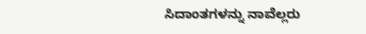ಸಿದಾಂತಗಳನ್ನು ನಾವೆಲ್ಲರು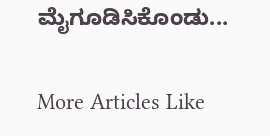ಮೈಗೂಡಿಸಿಕೊಂಡು...

More Articles Like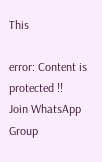This

error: Content is protected !!
Join WhatsApp Group